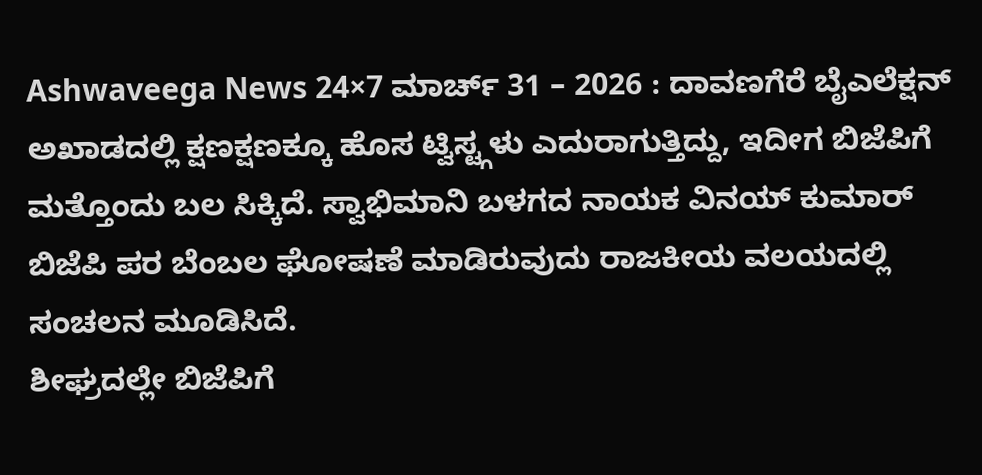Ashwaveega News 24×7 ಮಾರ್ಚ್ 31 – 2026 : ದಾವಣಗೆರೆ ಬೈಎಲೆಕ್ಷನ್ ಅಖಾಡದಲ್ಲಿ ಕ್ಷಣಕ್ಷಣಕ್ಕೂ ಹೊಸ ಟ್ವಿಸ್ಟ್ಗಳು ಎದುರಾಗುತ್ತಿದ್ದು, ಇದೀಗ ಬಿಜೆಪಿಗೆ ಮತ್ತೊಂದು ಬಲ ಸಿಕ್ಕಿದೆ. ಸ್ವಾಭಿಮಾನಿ ಬಳಗದ ನಾಯಕ ವಿನಯ್ ಕುಮಾರ್ ಬಿಜೆಪಿ ಪರ ಬೆಂಬಲ ಘೋಷಣೆ ಮಾಡಿರುವುದು ರಾಜಕೀಯ ವಲಯದಲ್ಲಿ ಸಂಚಲನ ಮೂಡಿಸಿದೆ.
ಶೀಘ್ರದಲ್ಲೇ ಬಿಜೆಪಿಗೆ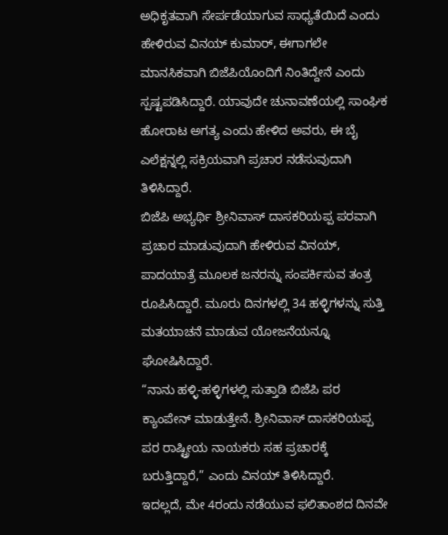ಅಧಿಕೃತವಾಗಿ ಸೇರ್ಪಡೆಯಾಗುವ ಸಾಧ್ಯತೆಯಿದೆ ಎಂದು ಹೇಳಿರುವ ವಿನಯ್ ಕುಮಾರ್, ಈಗಾಗಲೇ ಮಾನಸಿಕವಾಗಿ ಬಿಜೆಪಿಯೊಂದಿಗೆ ನಿಂತಿದ್ದೇನೆ ಎಂದು ಸ್ಪಷ್ಟಪಡಿಸಿದ್ದಾರೆ. ಯಾವುದೇ ಚುನಾವಣೆಯಲ್ಲಿ ಸಾಂಘಿಕ ಹೋರಾಟ ಅಗತ್ಯ ಎಂದು ಹೇಳಿದ ಅವರು, ಈ ಬೈ ಎಲೆಕ್ಷನ್ನಲ್ಲಿ ಸಕ್ರಿಯವಾಗಿ ಪ್ರಚಾರ ನಡೆಸುವುದಾಗಿ ತಿಳಿಸಿದ್ದಾರೆ.
ಬಿಜೆಪಿ ಅಭ್ಯರ್ಥಿ ಶ್ರೀನಿವಾಸ್ ದಾಸಕರಿಯಪ್ಪ ಪರವಾಗಿ ಪ್ರಚಾರ ಮಾಡುವುದಾಗಿ ಹೇಳಿರುವ ವಿನಯ್, ಪಾದಯಾತ್ರೆ ಮೂಲಕ ಜನರನ್ನು ಸಂಪರ್ಕಿಸುವ ತಂತ್ರ ರೂಪಿಸಿದ್ದಾರೆ. ಮೂರು ದಿನಗಳಲ್ಲಿ 34 ಹಳ್ಳಿಗಳನ್ನು ಸುತ್ತಿ ಮತಯಾಚನೆ ಮಾಡುವ ಯೋಜನೆಯನ್ನೂ ಘೋಷಿಸಿದ್ದಾರೆ.
“ನಾನು ಹಳ್ಳಿ-ಹಳ್ಳಿಗಳಲ್ಲಿ ಸುತ್ತಾಡಿ ಬಿಜೆಪಿ ಪರ ಕ್ಯಾಂಪೇನ್ ಮಾಡುತ್ತೇನೆ. ಶ್ರೀನಿವಾಸ್ ದಾಸಕರಿಯಪ್ಪ ಪರ ರಾಷ್ಟ್ರೀಯ ನಾಯಕರು ಸಹ ಪ್ರಚಾರಕ್ಕೆ ಬರುತ್ತಿದ್ದಾರೆ,” ಎಂದು ವಿನಯ್ ತಿಳಿಸಿದ್ದಾರೆ.
ಇದಲ್ಲದೆ, ಮೇ 4ರಂದು ನಡೆಯುವ ಫಲಿತಾಂಶದ ದಿನವೇ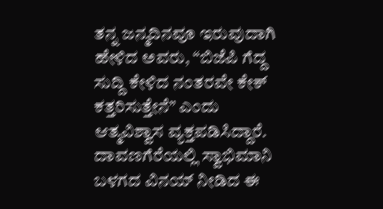ತನ್ನ ಜನ್ಮದಿನವೂ ಇರುವುದಾಗಿ ಹೇಳಿದ ಅವರು, “ಬಿಜೆಪಿ ಗೆದ್ದ ಸುದ್ದಿ ಕೇಳಿದ ನಂತರವೇ ಕೇಕ್ ಕತ್ತರಿಸುತ್ತೇನೆ” ಎಂದು ಆತ್ಮವಿಶ್ವಾಸ ವ್ಯಕ್ತಪಡಿಸಿದ್ದಾರೆ.
ದಾವಣಗೆರೆಯಲ್ಲಿ ಸ್ವಾಭಿಮಾನಿ ಬಳಗದ ವಿನಯ್ ನೀಡಿದ ಈ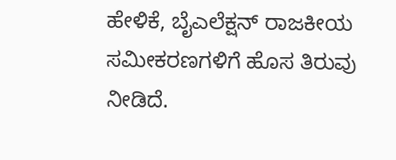ಹೇಳಿಕೆ, ಬೈಎಲೆಕ್ಷನ್ ರಾಜಕೀಯ ಸಮೀಕರಣಗಳಿಗೆ ಹೊಸ ತಿರುವು ನೀಡಿದೆ.